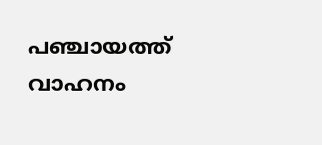പഞ്ചായത്ത് വാഹനം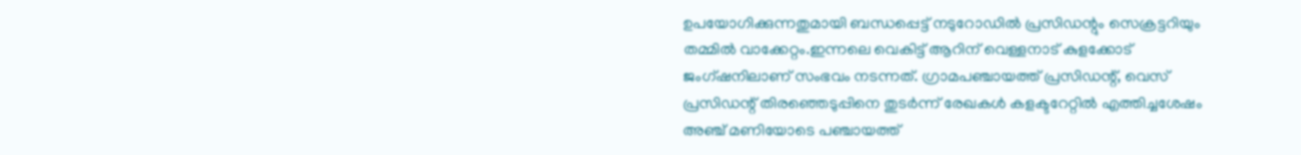ഉപയോഗിക്കുന്നതുമായി ബന്ധപ്പെട്ട് നടുറോഡില്‍ പ്രസിഡന്റും സെക്രട്ടറിയും തമ്മില്‍ വാക്കേറ്റം.ഇന്നലെ വെകിട്ട് ആറിന് വെള്ളനാട് കുളക്കോട് ജംഗ്ഷനിലാണ് സംഭവം നടന്നത്. ഗ്രാമപഞ്ചായത്ത് പ്രസിഡന്റ്, വെസ് പ്രസിഡന്റ് തിരഞ്ഞെടുപ്പിനെ തുടർന്ന് രേഖകള്‍ കളക്ടറേറ്റില്‍ എത്തിച്ചശേഷം അഞ്ച് മണിയോടെ പഞ്ചായത്ത്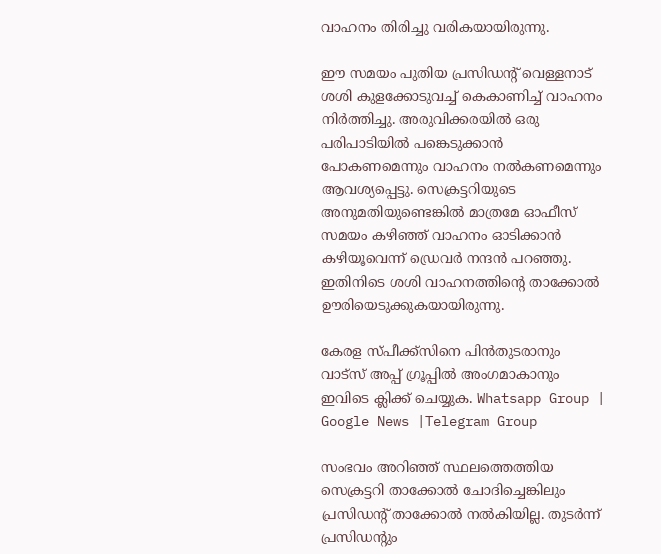വാഹനം തിരിച്ചു വരികയായിരുന്നു.

ഈ സമയം പുതിയ പ്രസിഡന്റ് വെള്ളനാട് ശശി കുളക്കോടുവച്ച്‌ കെകാണിച്ച്‌ വാഹനം നിർത്തിച്ചു. അരുവിക്കരയില്‍ ഒരു പരിപാടിയില്‍ പങ്കെടുക്കാൻ പോകണമെന്നും വാഹനം നല്‍കണമെന്നും ആവശ്യപ്പെട്ടു. സെക്രട്ടറിയുടെ അനുമതിയുണ്ടെങ്കില്‍ മാത്രമേ ഓഫീസ് സമയം കഴിഞ്ഞ് വാഹനം ഓടിക്കാൻ കഴിയൂവെന്ന് ഡ്രെവർ നന്ദൻ പറഞ്ഞു. ഇതിനിടെ ശശി വാഹനത്തിന്റെ താക്കോല്‍ ഊരിയെടുക്കുകയായിരുന്നു.

കേരള സ്പീക്ക്സിനെ പിൻതുടരാനും വാട്സ് അപ്പ് ഗ്രൂപ്പിൽ അംഗമാകാനും ഇവിടെ ക്ലിക്ക് ചെയ്യുക. Whatsapp Group | Google News |Telegram Group

സംഭവം അറിഞ്ഞ് സ്ഥലത്തെത്തിയ സെക്രട്ടറി താക്കോല്‍ ചോദിച്ചെങ്കിലും പ്രസിഡന്റ് താക്കോല്‍ നല്‍കിയില്ല. തുടർന്ന് പ്രസിഡന്റും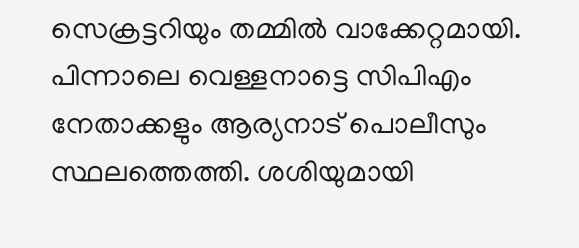സെക്രട്ടറിയും തമ്മില്‍ വാക്കേറ്റമായി. പിന്നാലെ വെള്ളനാട്ടെ സിപിഎം നേതാക്കളും ആര്യനാട് പൊലീസും സ്ഥലത്തെത്തി. ശശിയുമായി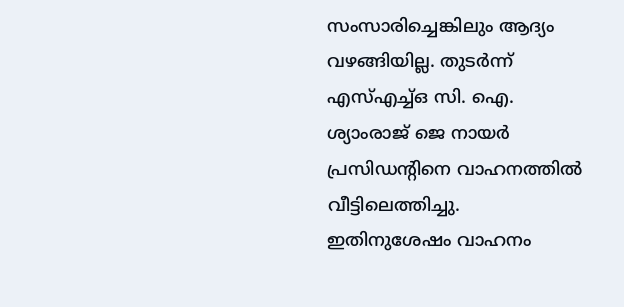സംസാരിച്ചെങ്കിലും ആദ്യം വഴങ്ങിയില്ല. തുടർന്ന് എസ്‌എച്ച്‌ഒ സി. ഐ. ശ്യാംരാജ് ജെ നായർ പ്രസിഡന്റിനെ വാഹനത്തില്‍ വീട്ടിലെത്തിച്ചു. ഇതിനുശേഷം വാഹനം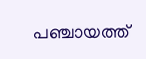പഞ്ചായത്ത്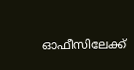ഓഫീസിലേക്ക്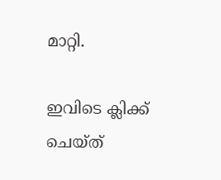മാറ്റി.

ഇവിടെ ക്ലിക്ക് ചെയ്ത്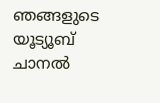ഞങ്ങളുടെ യൂട്യൂബ് ചാനൽ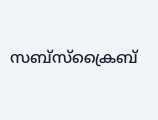സബ്സ്ക്രൈബ്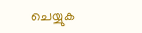ചെയ്യുക